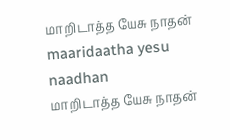மாறிடாத்த யேசு நாதன்
maaridaatha yesu naadhan
மாறிடாத்த யேசு நாதன்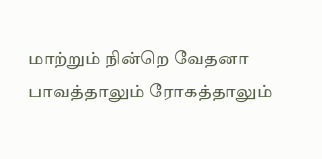மாற்றும் நின்றெ வேதனா பாவத்தாலும் ரோகத்தாலும்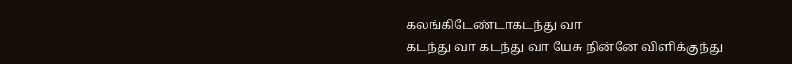கலங்கிடேண்டாகடந்து வா
கடந்து வா கடந்து வா யேசு நின்னே விளிக்குந்து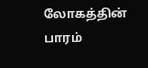லோகத்தின் பாரம்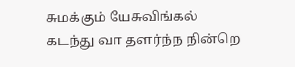சுமக்கும் யேசுவிங்கல் கடந்து வா தளர்ந்ந நின்றெ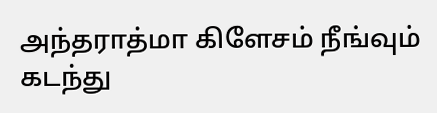அந்தராத்மா கிளேசம் நீங்வும் கடந்து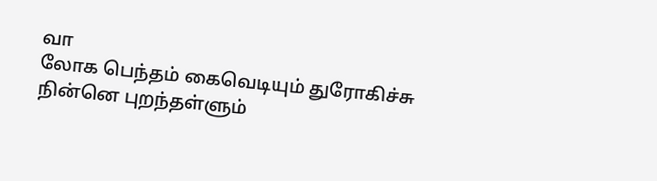வா
லோக பெந்தம் கைவெடியும் துரோகிச்சு நின்னெ புறந்தள்ளும்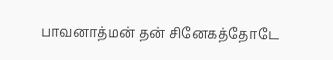பாவனாத்மன் தன் சினேகத்தோடே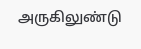அருகிலுண்டு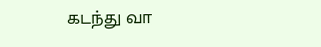கடந்து வா